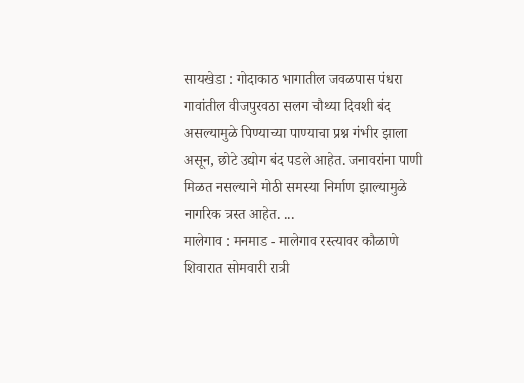सायखेडा : गोदाकाठ भागातील जवळपास पंधरा गावांतील वीजपुरवठा सलग चौथ्या दिवशी बंद असल्यामुळे पिण्याच्या पाण्याचा प्रश्न गंभीर झाला असून, छोटे उद्योग बंद पडले आहेत. जनावरांना पाणी मिळत नसल्याने मोठी समस्या निर्माण झाल्यामुळे नागरिक त्रस्त आहेत. ...
मालेगाव : मनमाड - मालेगाव रस्त्यावर कौळाणे शिवारात सोमवारी रात्री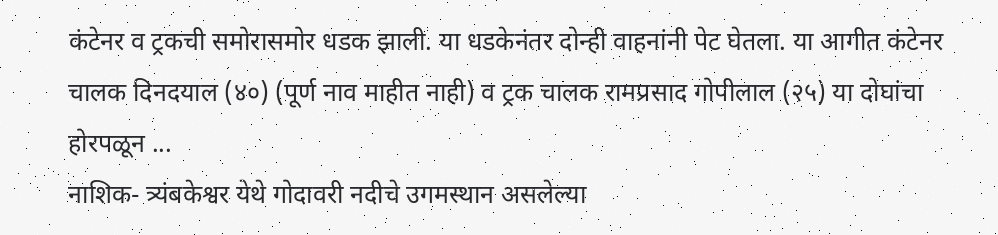कंटेनर व ट्रकची समोरासमोर धडक झाली. या धडकेनंतर दोन्ही वाहनांनी पेट घेतला. या आगीत कंटेनर चालक दिनदयाल (४०) (पूर्ण नाव माहीत नाही) व ट्रक चालक रामप्रसाद गोपीलाल (२५) या दोघांचा होरपळून ...
नाशिक- त्र्यंबकेश्वर येथे गोदावरी नदीचे उगमस्थान असलेल्या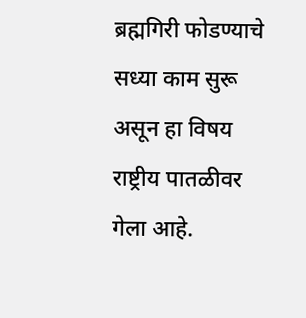ब्रह्मगिरी फोडण्याचे सध्या काम सुरू असून हा विषय राष्ट्रीय पातळीवर गेला आहे.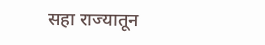सहा राज्यातून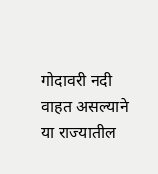गोदावरी नदी वाहत असल्याने या राज्यातील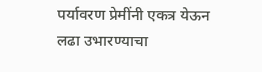पर्यावरण प्रेमींनी एकत्र येऊन लढा उभारण्याचा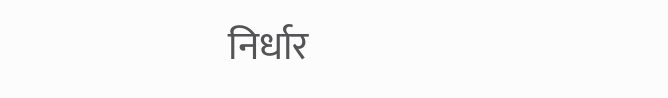निर्धार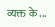व्यक्त के ...